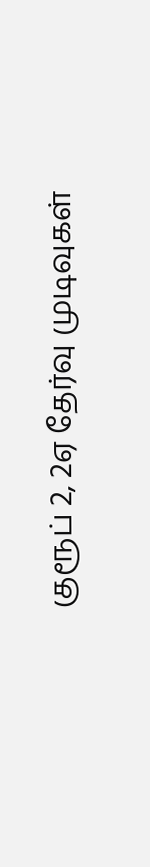குரூப் 2, 2ஏ தேர்வு முடிவுகள்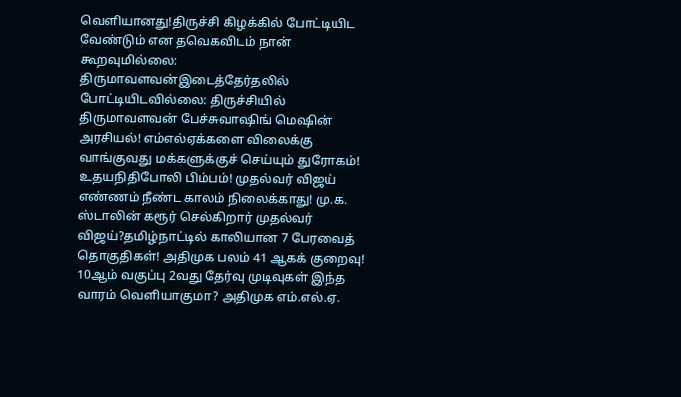வெளியானது!திருச்சி கிழக்கில் போட்டியிட வேண்டும் என தவெகவிடம் நான் கூறவுமில்லை: திருமாவளவன்இடைத்தேர்தலில் போட்டியிடவில்லை: திருச்சியில் திருமாவளவன் பேச்சுவாஷிங் மெஷின் அரசியல்! எம்எல்ஏக்களை விலைக்கு வாங்குவது மக்களுக்குச் செய்யும் துரோகம்! உதயநிதிபோலி பிம்பம்! முதல்வர் விஜய் எண்ணம் நீண்ட காலம் நிலைக்காது! மு.க. ஸ்டாலின் கரூர் செல்கிறார் முதல்வர் விஜய்?தமிழ்நாட்டில் காலியான 7 பேரவைத் தொகுதிகள்! அதிமுக பலம் 41 ஆகக் குறைவு! 10ஆம் வகுப்பு 2வது தேர்வு முடிவுகள் இந்த வாரம் வெளியாகுமா? அதிமுக எம்.எல்.ஏ.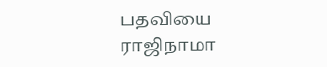பதவியை ராஜிநாமா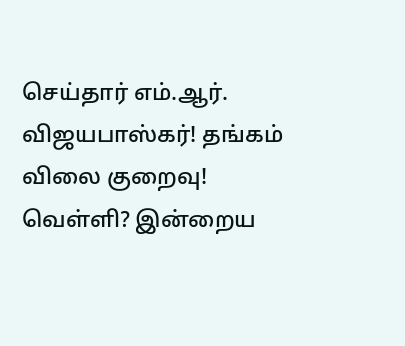செய்தார் எம்.ஆர். விஜயபாஸ்கர்! தங்கம் விலை குறைவு! வெள்ளி? இன்றைய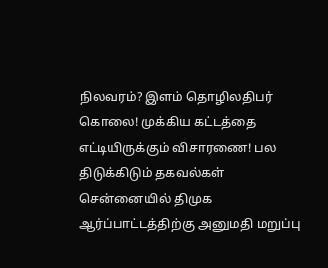நிலவரம்? இளம் தொழிலதிபர் கொலை! முக்கிய கட்டத்தை எட்டியிருக்கும் விசாரணை! பல திடுக்கிடும் தகவல்கள் சென்னையில் திமுக ஆர்ப்பாட்டத்திற்கு அனுமதி மறுப்பு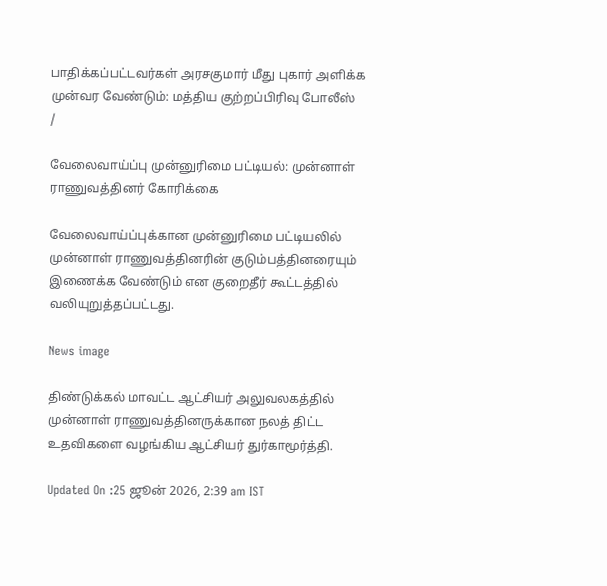பாதிக்கப்பட்டவர்கள் அரசகுமார் மீது புகார் அளிக்க முன்வர வேண்டும்: மத்திய குற்றப்பிரிவு போலீஸ்
/

வேலைவாய்ப்பு முன்னுரிமை பட்டியல்: முன்னாள் ராணுவத்தினர் கோரிக்கை

வேலைவாய்ப்புக்கான முன்னுரிமை பட்டியலில் முன்னாள் ராணுவத்தினரின் குடும்பத்தினரையும் இணைக்க வேண்டும் என குறைதீர் கூட்டத்தில் வலியுறுத்தப்பட்டது.

News image

திண்டுக்கல் மாவட்ட ஆட்சியர் அலுவலகத்தில் முன்னாள் ராணுவத்தினருக்கான நலத் திட்ட உதவிகளை வழங்கிய ஆட்சியர் துர்காமூர்த்தி.

Updated On :25 ஜூன் 2026, 2:39 am IST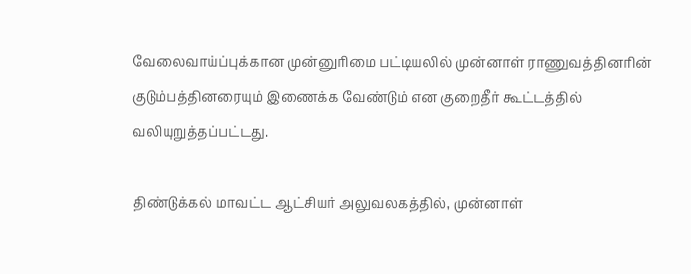வேலைவாய்ப்புக்கான முன்னுரிமை பட்டியலில் முன்னாள் ராணுவத்தினரின் குடும்பத்தினரையும் இணைக்க வேண்டும் என குறைதீர் கூட்டத்தில் வலியுறுத்தப்பட்டது.

திண்டுக்கல் மாவட்ட ஆட்சியர் அலுவலகத்தில், முன்னாள்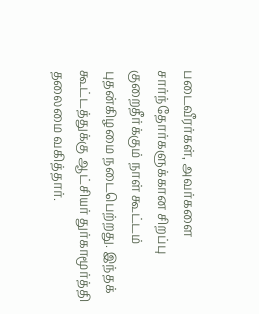படைவீரர்கள், அவர்களை சார்ந்தோர்களுக்கான சிறப்பு குறைதீர்க்கும் நாள் கூட்டம் புதன்கிழமை நடைபெற்றது. இந்தக் கூட்டத்துக்கு ஆட்சியர் துர்காமூர்த்தி தலைமை வகித்தார்.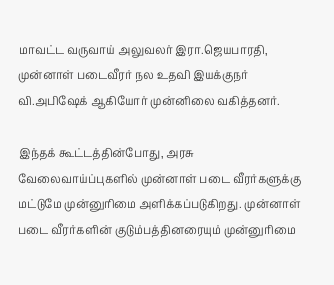மாவட்ட வருவாய் அலுவலர் இரா.ஜெயபாரதி, முன்னாள் படைவீரர் நல உதவி இயக்குநர் வி.அபிஷேக் ஆகியோர் முன்னிலை வகித்தனர்.

இந்தக் கூட்டத்தின்போது, அரசு வேலைவாய்ப்புகளில் முன்னாள் படை வீரர்களுக்கு மட்டுமே முன்னுரிமை அளிக்கப்படுகிறது. முன்னாள் படை வீரர்களின் குடும்பத்தினரையும் முன்னுரிமை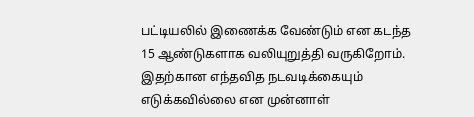பட்டியலில் இணைக்க வேண்டும் என கடந்த 15 ஆண்டுகளாக வலியுறுத்தி வருகிறோம். இதற்கான எந்தவித நடவடிக்கையும் எடுக்கவில்லை என முன்னாள்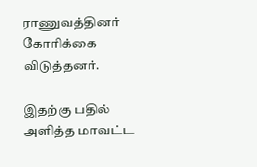ராணுவத்தினர் கோரிக்கை விடுத்தனர்.

இதற்கு பதில் அளித்த மாவட்ட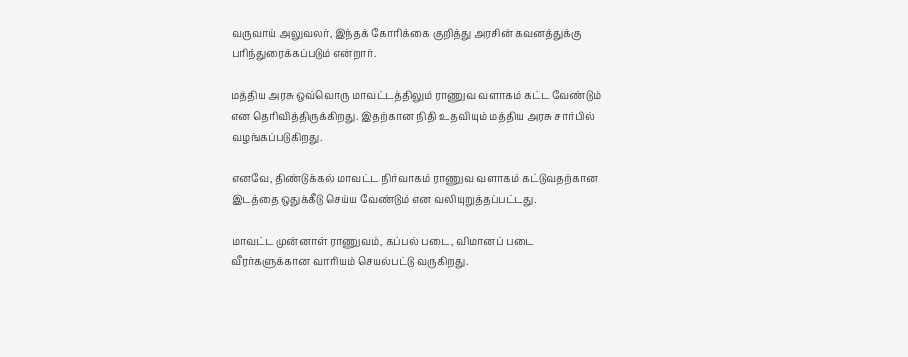வருவாய் அலுவலர், இந்தக் கோரிக்கை குறித்து அரசின் கவனத்துக்கு பரிந்துரைக்கப்படும் என்றார்.

மத்திய அரசு ஒவ்வொரு மாவட்டத்திலும் ராணுவ வளாகம் கட்ட வேண்டும் என தெரிவித்திருக்கிறது. இதற்கான நிதி உதவியும் மத்திய அரசு சார்பில் வழங்கப்படுகிறது.

எனவே, திண்டுக்கல் மாவட்ட நிர்வாகம் ராணுவ வளாகம் கட்டுவதற்கான இடத்தை ஒதுக்கீடு செய்ய வேண்டும் என வலியுறுத்தப்பட்டது.

மாவட்ட முன்னாள் ராணுவம், கப்பல் படை, விமானப் படை வீரர்களுக்கான வாரியம் செயல்பட்டு வருகிறது.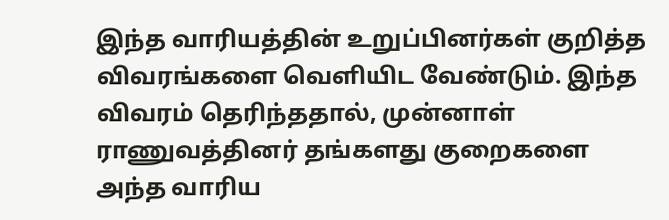இந்த வாரியத்தின் உறுப்பினர்கள் குறித்த விவரங்களை வெளியிட வேண்டும். இந்த விவரம் தெரிந்ததால், முன்னாள் ராணுவத்தினர் தங்களது குறைகளை அந்த வாரிய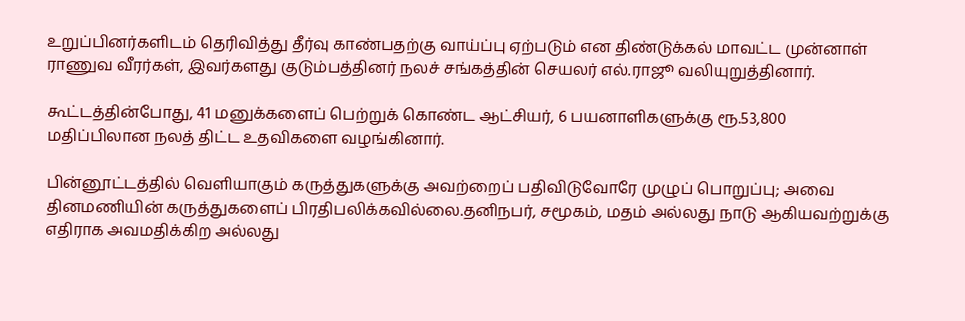உறுப்பினர்களிடம் தெரிவித்து தீர்வு காண்பதற்கு வாய்ப்பு ஏற்படும் என திண்டுக்கல் மாவட்ட முன்னாள் ராணுவ வீரர்கள், இவர்களது குடும்பத்தினர் நலச் சங்கத்தின் செயலர் எல்.ராஜூ வலியுறுத்தினார்.

கூட்டத்தின்போது, 41 மனுக்களைப் பெற்றுக் கொண்ட ஆட்சியர், 6 பயனாளிகளுக்கு ரூ.53,800 மதிப்பிலான நலத் திட்ட உதவிகளை வழங்கினார்.

பின்னூட்டத்தில் வெளியாகும் கருத்துகளுக்கு அவற்றைப் பதிவிடுவோரே முழுப் பொறுப்பு; அவை தினமணியின் கருத்துகளைப் பிரதிபலிக்கவில்லை.தனிநபர், சமூகம், மதம் அல்லது நாடு ஆகியவற்றுக்கு எதிராக அவமதிக்கிற அல்லது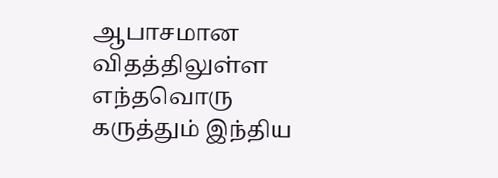ஆபாசமான விதத்திலுள்ள எந்தவொரு கருத்தும் இந்திய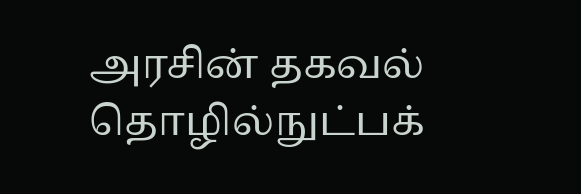அரசின் தகவல் தொழில்நுட்பக்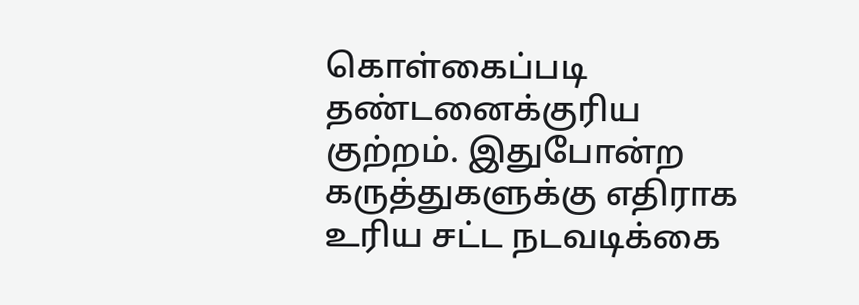கொள்கைப்படி தண்டனைக்குரிய குற்றம். இதுபோன்ற கருத்துகளுக்கு எதிராக உரிய சட்ட நடவடிக்கை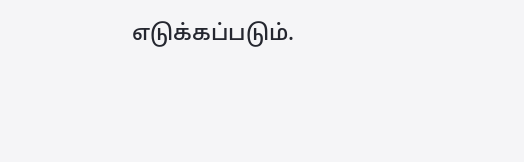எடுக்கப்படும்.